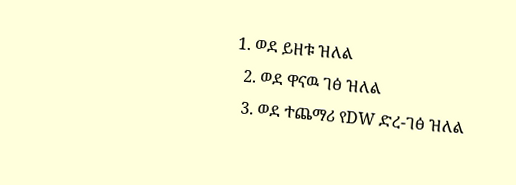1. ወደ ይዘቱ ዝለል
  2. ወደ ዋናዉ ገፅ ዝለል
  3. ወደ ተጨማሪ የDW ድረ-ገፅ ዝለል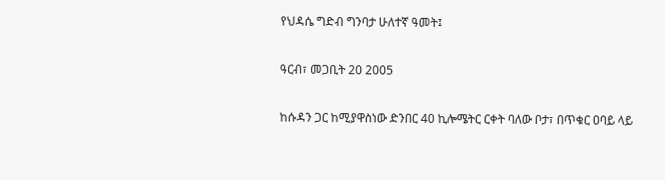የህዳሴ ግድብ ግንባታ ሁለተኛ ዓመት፤

ዓርብ፣ መጋቢት 20 2005

ከሱዳን ጋር ከሚያዋስነው ድንበር 40 ኪሎሜትር ርቀት ባለው ቦታ፣ በጥቁር ዐባይ ላይ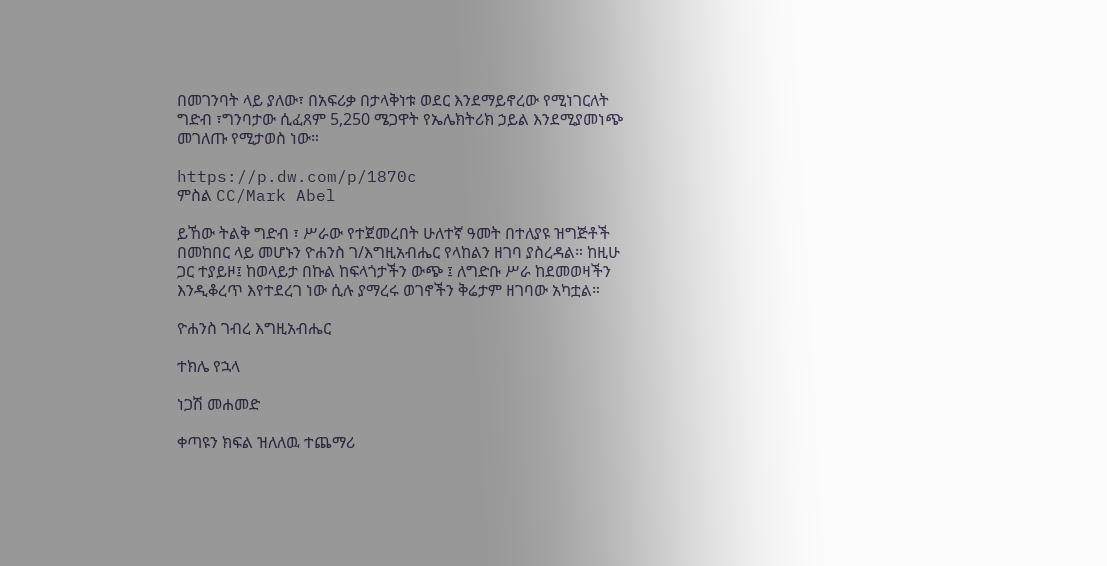በመገንባት ላይ ያለው፣ በአፍሪቃ በታላቅነቱ ወደር እንደማይኖረው የሚነገርለት ግድብ ፣ግንባታው ሲፈጸም 5,250 ሜጋዋት የኤሌክትሪክ ኃይል እንደሚያመነጭ መገለጡ የሚታወስ ነው።

https://p.dw.com/p/1870c
ምስል CC/Mark Abel

ይኸው ትልቅ ግድብ ፣ ሥራው የተጀመረበት ሁለተኛ ዓመት በተለያዩ ዝግጅቶች በመከበር ላይ መሆኑን ዮሐንስ ገ/እግዚአብሔር የላከልን ዘገባ ያስረዳል። ከዚሁ ጋር ተያይዞ፤ ከወላይታ በኩል ከፍላጎታችን ውጭ ፤ ለግድቡ ሥራ ከደመወዛችን እንዲቆረጥ እየተደረገ ነው ሲሉ ያማረሩ ወገኖችን ቅሬታም ዘገባው አካቷል።

ዮሐንስ ገብረ እግዚአብሔር

ተክሌ የኋላ

ነጋሽ መሐመድ

ቀጣዩን ክፍል ዝለለዉ ተጨማሪ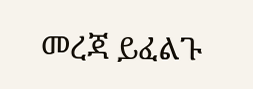መረጃ ይፈልጉ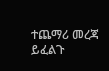ተጨማሪ መረጃ ይፈልጉ